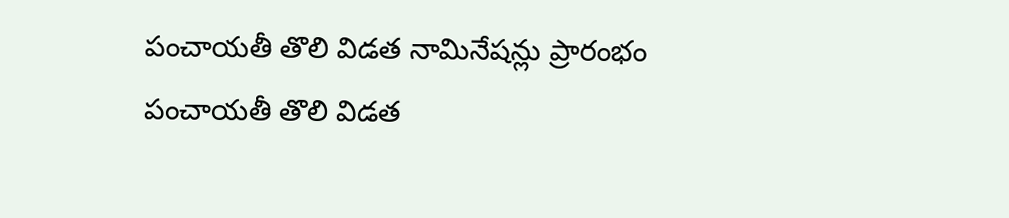పంచాయతీ తొలి విడత నామినేషన్లు ప్రారంభం
పంచాయతీ తొలి విడత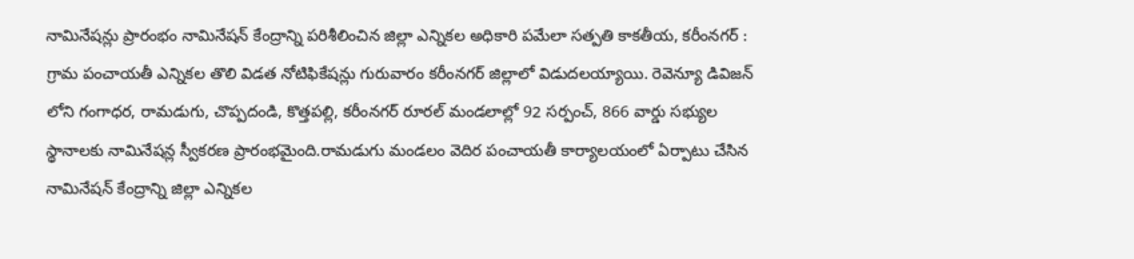నామినేషన్లు ప్రారంభం నామినేషన్ కేంద్రాన్ని పరిశీలించిన జిల్లా ఎన్నికల అధికారి పమేలా సత్పతి కాకతీయ, కరీంనగర్ : గ్రామ పంచాయతీ ఎన్నికల తొలి విడత నోటిఫికేషన్లు గురువారం కరీంనగర్ జిల్లాలో విడుదలయ్యాయి. రెవెన్యూ డివిజన్ లోని గంగాధర, రామడుగు, చొప్పదండి, కొత్తపల్లి, కరీంనగర్ రూరల్ మండలాల్లో 92 సర్పంచ్, 866 వార్డు సభ్యుల స్థానాలకు నామినేషన్ల స్వీకరణ ప్రారంభమైంది.రామడుగు మండలం వెదిర పంచాయతీ కార్యాలయంలో ఏర్పాటు చేసిన నామినేషన్ కేంద్రాన్ని జిల్లా ఎన్నికల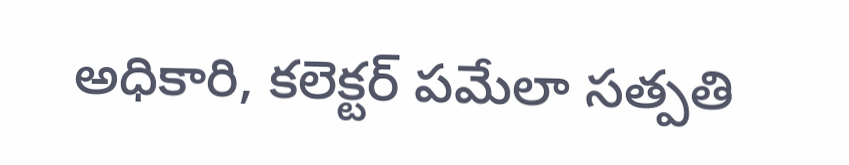అధికారి, కలెక్టర్ పమేలా సత్పతి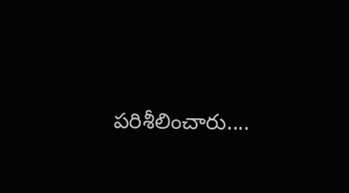పరిశీలించారు....